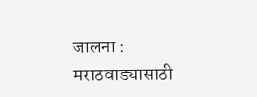जालना : मराठवाड्यासाठी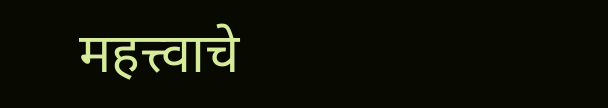महत्त्वाचे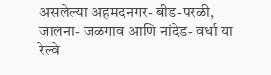असलेल्या अहमदनगर- बीड-परळी, जालना- जळगाव आणि नांदेड- वर्धा या रेल्वे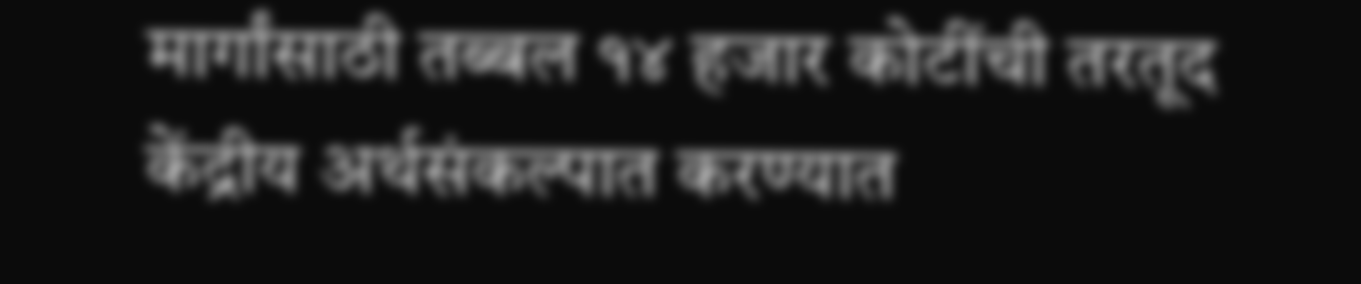मार्गांसाठी तब्बल १४ हजार कोटींची तरतूद केंद्रीय अर्थसंकल्पात करण्यात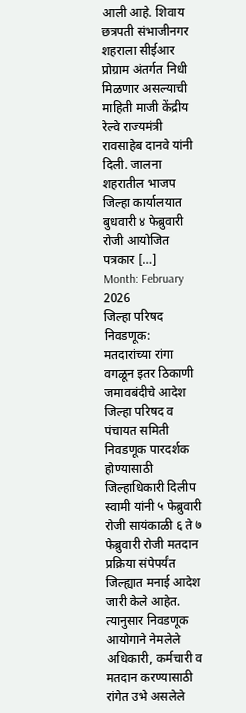आली आहे. शिवाय छत्रपती संभाजीनगर शहराला सीईआर प्रोग्राम अंतर्गत निधी मिळणार असल्याची माहिती माजी केंद्रीय रेल्वे राज्यमंत्री रावसाहेब दानवे यांनी दिली. जालना शहरातील भाजप जिल्हा कार्यालयात बुधवारी ४ फेब्रुवारी रोजी आयोजित पत्रकार […]
Month: February 2026
जिल्हा परिषद निवडणूक: मतदारांच्या रांगा वगळून इतर ठिकाणी जमावबंदीचे आदेश
जिल्हा परिषद व पंचायत समिती निवडणूक पारदर्शक होण्यासाठी जिल्हाधिकारी दिलीप स्वामी यांनी ५ फेब्रुवारी रोजी सायंकाळी ६ ते ७ फेब्रुवारी रोजी मतदान प्रक्रिया संपेपर्यंत जिल्ह्यात मनाई आदेश जारी केले आहेत. त्यानुसार निवडणूक आयोगाने नेमलेले अधिकारी, कर्मचारी व मतदान करण्यासाठी रांगेत उभे असलेले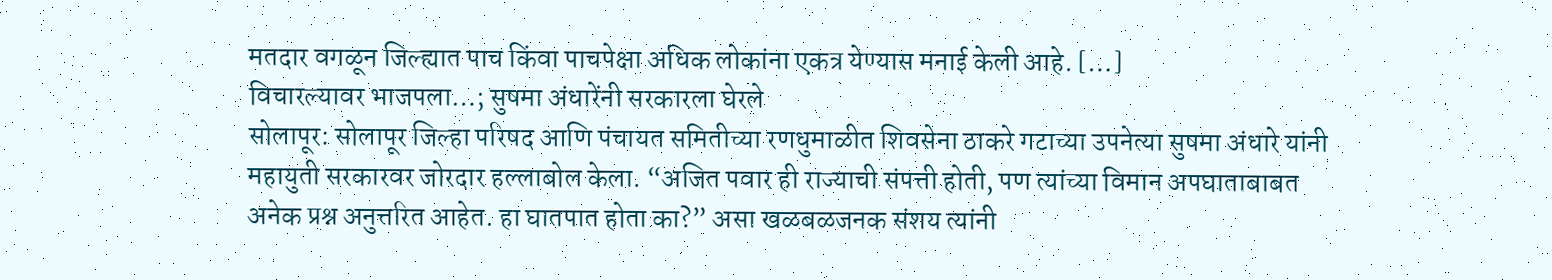मतदार वगळून जिल्ह्यात पाच किंवा पाचपेक्षा अधिक लोकांना एकत्र येण्यास मनाई केली आहे. […]
विचारल्यावर भाजपला…; सुषमा अंधारेंनी सरकारला घेरले
सोलापूर: सोलापूर जिल्हा परिषद आणि पंचायत समितीच्या रणधुमाळीत शिवसेना ठाकरे गटाच्या उपनेत्या सुषमा अंधारे यांनी महायुती सरकारवर जोरदार हल्लाबोल केला. “अजित पवार ही राज्याची संपत्ती होती, पण त्यांच्या विमान अपघाताबाबत अनेक प्रश्न अनुत्तरित आहेत. हा घातपात होता का?” असा खळबळजनक संशय त्यांनी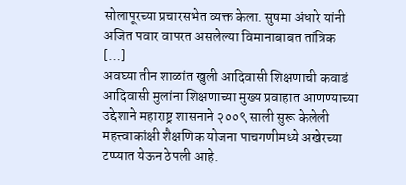सोलापूरच्या प्रचारसभेत व्यक्त केला. सुषमा अंधारे यांनी अजित पवार वापरत असलेल्या विमानाबाबत तांत्रिक […]
अवघ्या तीन शाळांत खुली आदिवासी शिक्षणाची कवाडं
आदिवासी मुलांना शिक्षणाच्या मुख्य प्रवाहात आणण्याच्या उद्देशाने महाराष्ट्र शासनाने २००९ साली सुरू केलेली महत्त्वाकांक्षी शैक्षणिक योजना पाचगणीमध्ये अखेरच्या टप्प्यात येऊन ठेपली आहे.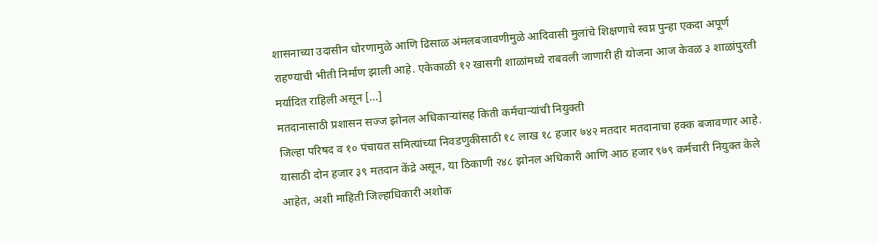शासनाच्या उदासीन धोरणामुळे आणि ढिसाळ अंमलबजावणीमुळे आदिवासी मुलांचे शिक्षणाचे स्वप्न पुन्हा एकदा अपूर्ण राहण्याची भीती निर्माण झाली आहे. एकेकाळी १२ खासगी शाळांमध्ये राबवली जाणारी ही योजना आज केवळ ३ शाळांपुरती मर्यादित राहिली असून […]
मतदानासाठी प्रशासन सज्ज झोनल अधिकाऱ्यांसह किती कर्मचाऱ्यांची नियुक्ती
जिल्हा परिषद व १० पंचायत समित्यांच्या निवडणुकीसाठी १८ लाख १८ हजार ७४२ मतदार मतदानाचा हक्क बजावणार आहे. यासाठी दोन हजार ३९ मतदान केंद्रे असून, या ठिकाणी २४८ झोनल अधिकारी आणि आठ हजार ९७९ कर्मचारी नियुक्त केले आहेत, अशी माहिती जिल्हाधिकारी अशोक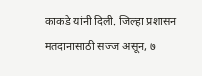काकडे यांनी दिली. जिल्हा प्रशासन मतदानासाठी सज्ज असून, ७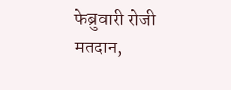फेब्रुवारी रोजी मतदान,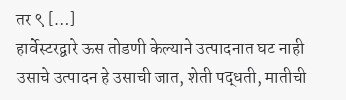तर ९ […]
हार्वेस्टरद्वारे ऊस तोडणी केल्याने उत्पादनात घट नाही
उसाचे उत्पादन हे उसाची जात, शेती पद्धती, मातीची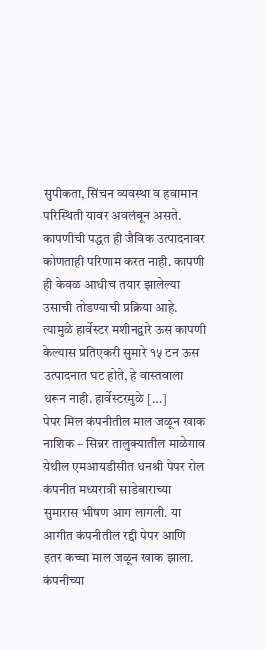सुपीकता, सिंचन व्यवस्था व हवामान परिस्थिती यावर अवलंबून असते. कापणीची पद्धत ही जैविक उत्पादनावर कोणताही परिणाम करत नाही. कापणी ही केवळ आधीच तयार झालेल्या उसाची तोडण्याची प्रक्रिया आहे. त्यामुळे हार्वेस्टर मशीनद्वारे ऊस कापणी केल्यास प्रतिएकरी सुमारे १५ टन ऊस उत्पादनात घट होते, हे वास्तवाला धरून नाही. हार्वेस्टरमुळे […]
पेपर मिल कंपनीतील माल जळून खाक
नाशिक – सिन्नर तालुक्यातील माळेगाव येथील एमआयडीसीत धनश्री पेपर रोल कंपनीत मध्यरात्री साडेबाराच्या सुमारास भीषण आग लागली. या आगीत कंपनीतील रद्दी पेपर आणि इतर कच्चा माल जळून खाक झाला. कंपनीच्या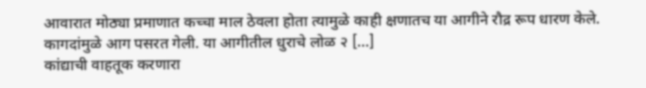आवारात मोठ्या प्रमाणात कच्चा माल ठेवला होता त्यामुळे काही क्षणातच या आगीने रौद्र रूप धारण केले. कागदांमुळे आग पसरत गेली. या आगीतील धुराचे लोळ २ […]
कांद्याची वाहतूक करणारा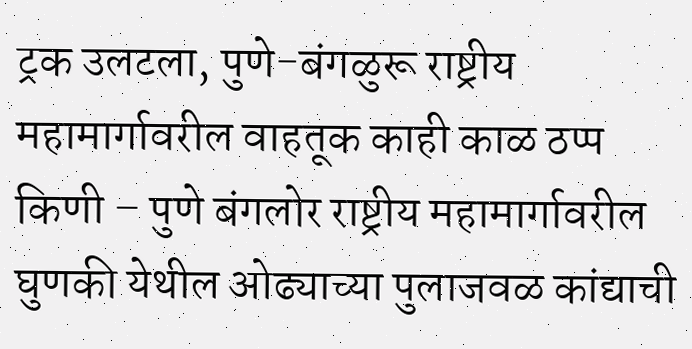ट्रक उलटला, पुणे-बंगळुरू राष्ट्रीय महामार्गावरील वाहतूक काही काळ ठप्प
किणी – पुणे बंगलोर राष्ट्रीय महामार्गावरील घुणकी येथील ओढ्याच्या पुलाजवळ कांद्याची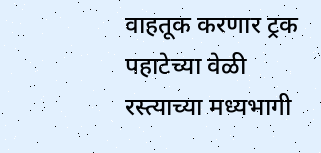वाहतूक करणार ट्रक पहाटेच्या वेळी रस्त्याच्या मध्यभागी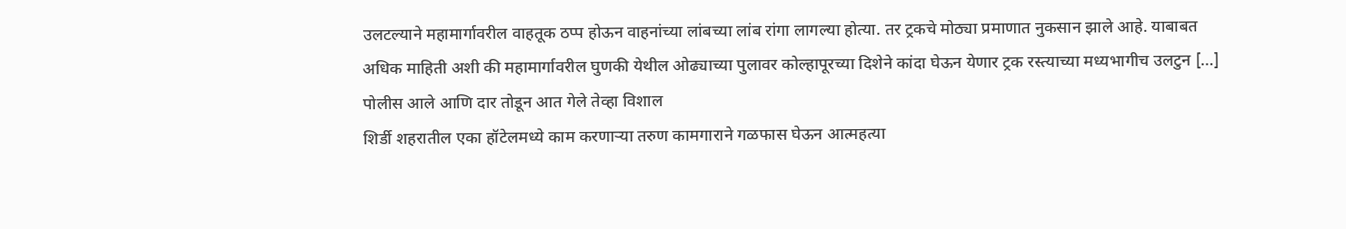उलटल्याने महामार्गावरील वाहतूक ठप्प होऊन वाहनांच्या लांबच्या लांब रांगा लागल्या होत्या. तर ट्रकचे मोठ्या प्रमाणात नुकसान झाले आहे. याबाबत अधिक माहिती अशी की महामार्गावरील घुणकी येथील ओढ्याच्या पुलावर कोल्हापूरच्या दिशेने कांदा घेऊन येणार ट्रक रस्त्याच्या मध्यभागीच उलटुन […]
पोलीस आले आणि दार तोडून आत गेले तेव्हा विशाल
शिर्डी शहरातील एका हॉटेलमध्ये काम करणाऱ्या तरुण कामगाराने गळफास घेऊन आत्महत्या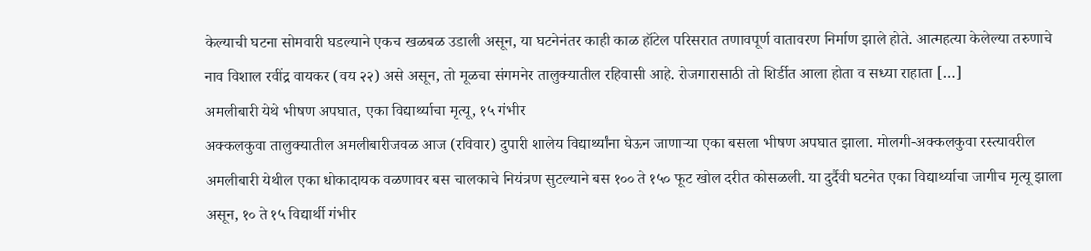केल्याची घटना सोमवारी घडल्याने एकच खळबळ उडाली असून, या घटनेनंतर काही काळ हॉटेल परिसरात तणावपूर्ण वातावरण निर्माण झाले होते. आत्महत्या केलेल्या तरुणाचे नाव विशाल रवींद्र वायकर (वय २२) असे असून, तो मूळचा संगमनेर तालुक्यातील रहिवासी आहे. रोजगारासाठी तो शिर्डीत आला होता व सध्या राहाता […]
अमलीबारी येथे भीषण अपघात, एका विद्यार्थ्याचा मृत्यू, १५ गंभीर
अक्कलकुवा तालुक्यातील अमलीबारीजवळ आज (रविवार) दुपारी शालेय विद्यार्थ्यांना घेऊन जाणाऱ्या एका बसला भीषण अपघात झाला. मोलगी-अक्कलकुवा रस्त्यावरील अमलीबारी येथील एका धोकादायक वळणावर बस चालकाचे नियंत्रण सुटल्याने बस १०० ते १५० फूट खोल दरीत कोसळली. या दुर्दैवी घटनेत एका विद्यार्थ्याचा जागीच मृत्यू झाला असून, १० ते १५ विद्यार्थी गंभीर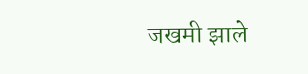जखमी झाले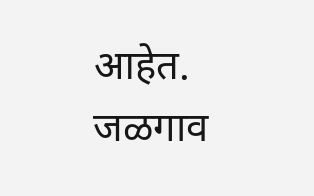आहेत. जळगाव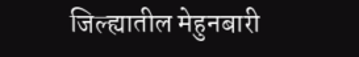जिल्ह्यातील मेहुनबारी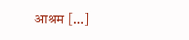आश्रम […]